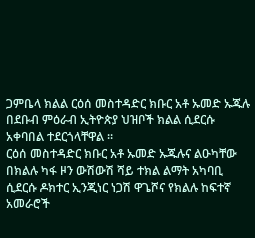ጋምቤላ ክልል ርዕሰ መስተዳድር ክቡር አቶ ኡመድ ኡጁሉ በደቡብ ምዕራብ ኢትዮጵያ ህዝቦች ክልል ሲደርሱ አቀባበል ተደርጎላቸዋል ።
ርዕሰ መስተዳድር ክቡር አቶ ኡመድ ኡጁሉና ልዑካቸው በክልሉ ካፋ ዞን ውሽውሽ ሻይ ተክል ልማት አካባቢ ሲደርሱ ዶክተር ኢንጂነር ነጋሽ ዋጌሾና የክልሉ ከፍተኛ አመራሮች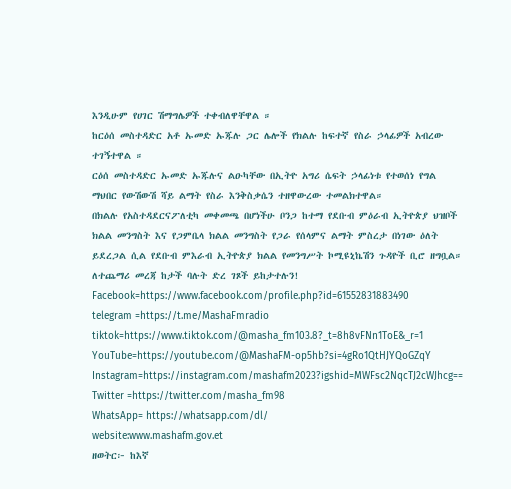እንዲሁም የሀገር ሽማግሌዎች ተቀብለዋቸዋል ።
ከርዕሰ መስተዳድር አቶ ኡመድ ኡጁሉ ጋር ሌሎች የክልሉ ከፍተኛ የስራ ኃላፊዎች አብረው ተገኝተዋል ።
ርዕሰ መስተዳድር ኡመድ ኡጁሉና ልዑካቸው በኢትዮ አግሪ ሴፍት ኃላፊነቱ የተወሰነ የግል ማህበር የውሽውሽ ሻይ ልማት የስራ እንቅስቃሴን ተዘዋውረው ተመልክተዋል።
በክልሉ የአስተዳደርናፖለቲካ መቀመጫ በሆነችሁ ቦንጋ ከተማ የደቡብ ምዕራብ ኢትዮጵያ ህዝቦች ክልል መንግስት እና የጋምቤላ ክልል መንግስት የጋራ የሰላምና ልማት ምስረታ በነገው ዕለት ይደረጋል ሲል የደቡብ ምእራብ ኢትዮጵያ ክልል የመንግሥት ኮሚዩኒኬሽን ጉዳዮች ቢሮ ዘግቧል።
ለተጨማሪ መረጃ ከታች ባሉት ድረ ገጾች ይከታተሉን!
Facebook=https://www.facebook.com/profile.php?id=61552831883490
telegram =https://t.me/MashaFmradio
tiktok=https://www.tiktok.com/@masha_fm103.8?_t=8h8vFNn1ToE&_r=1
YouTube=https://youtube.com/@MashaFM-op5hb?si=4gRo1QtHJYQoGZqY
Instagram=https://instagram.com/mashafm2023?igshid=MWFsc2NqcTJ2cWJhcg==
Twitter =https://twitter.com/masha_fm98
WhatsApp= https://whatsapp.com/dl/
website:www.mashafm.gov.et
ዘወትር፦ ከእኛ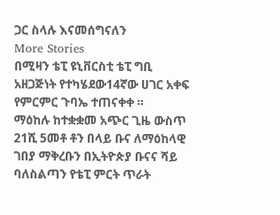ጋር ስላሉ እናመሰግናለን
More Stories
በሚዛን ቴፒ ዩኒቨርስቲ ቴፒ ግቢ አዘጋጅነት የተካሄደው14ኛው ሀገር አቀፍ የምርምር ጉባኤ ተጠናቀቀ ።
ማዕከሉ ከተቋቋመ አጭር ጊዜ ውስጥ 21ሺ 5መቶ ቶን በላይ ቡና ለማዕከላዊ ገበያ ማቅረቡን በኢትዮጵያ ቡናና ሻይ ባለስልጣን የቴፒ ምርት ጥራት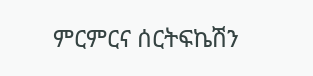ምርምርና ሰርትፍኬሽን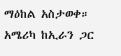ማዕከል አስታወቀ።
አሜሪካ ከኢራን ጋር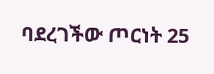ባደረገችው ጦርነት 25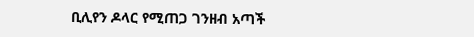ቢሊየን ዶላር የሚጠጋ ገንዘብ አጣች